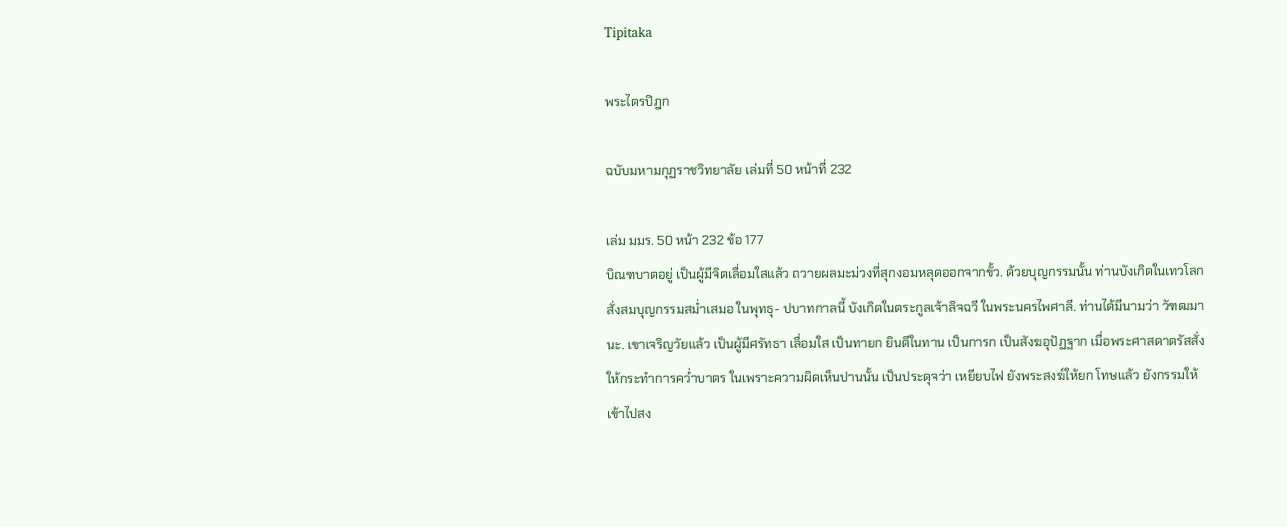Tipitaka

พระไตรปิฎก

ฉบับมหามกุฏราชวิทยาลัย เล่มที่ 50 หน้าที่ 232

เล่ม มมร. 50 หน้า 232 ข้อ 177
บิณฑบาตอยู่ เป็นผู้มีจิตเลื่อมใสแล้ว ถวายผลมะม่วงที่สุกงอมหลุดออกจากขั้ว. ด้วยบุญกรรมนั้น ท่านบังเกิดในเทวโลก สั่งสมบุญกรรมสม่ำเสมอ ในพุทธุ- ปบาทกาลนี้ บังเกิดในตระกูลเจ้าลิจฉวี ในพระนครไพศาลี. ท่านได้มีนามว่า วัฑฒมานะ. เขาเจริญวัยแล้ว เป็นผู้มีศรัทธา เลื่อมใส เป็นทายก ยินดีในทาน เป็นการก เป็นสังฆอุปัฏฐาก เมื่อพระศาสดาตรัสสั่งให้กระทำการคว่ำบาตร ในเพราะความผิดเห็นปานนั้น เป็นประดุจว่า เหยียบไฟ ยังพระสงฆ์ให้ยก โทษแล้ว ยังกรรมให้เข้าไปสง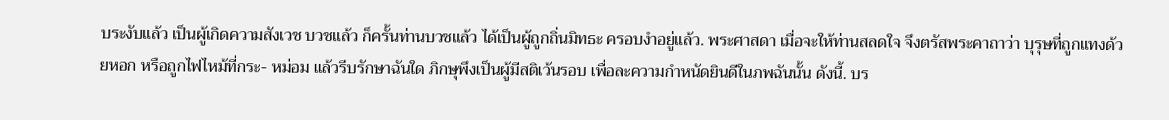บระงับแล้ว เป็นผู้เกิดความสังเวช บวชแล้ว ก็ครั้นท่านบวชแล้ว ได้เป็นผู้ถูกถิ่นมิทธะ ครอบงำอยู่แล้ว. พระศาสดา เมื่อจะให้ท่านสลดใจ จึงตรัสพระคาถาว่า บุรุษที่ถูกแทงด้วยหอก หรือถูกไฟไหม้ที่กระ- หม่อม แล้วรีบรักษาฉันใด ภิกษุพึงเป็นผู้มีสติเว้นรอบ เพื่อละความกำหนัดยินดีในภพฉันนั้น ดังนี้. บร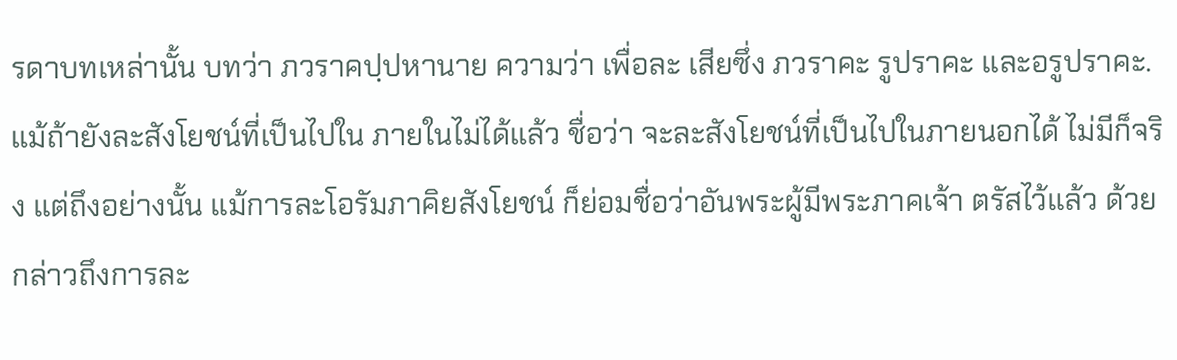รดาบทเหล่านั้น บทว่า ภวราคปฺปหานาย ความว่า เพื่อละ เสียซึ่ง ภวราคะ รูปราคะ และอรูปราคะ. แม้ถ้ายังละสังโยชน์ที่เป็นไปใน ภายในไม่ได้แล้ว ชื่อว่า จะละสังโยชน์ที่เป็นไปในภายนอกได้ ไม่มีก็จริง แต่ถึงอย่างนั้น แม้การละโอรัมภาคิยสังโยชน์ ก็ย่อมชื่อว่าอันพระผู้มีพระภาคเจ้า ตรัสไว้แล้ว ด้วยกล่าวถึงการละ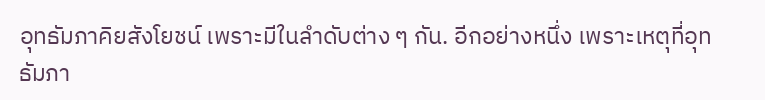อุทธัมภาคิยสังโยชน์ เพราะมีในลำดับต่าง ๆ กัน. อีกอย่างหนึ่ง เพราะเหตุที่อุทธัมภา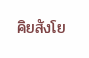คิยสังโย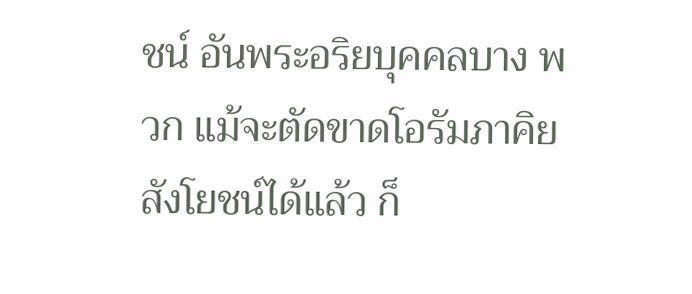ชน์ อันพระอริยบุคคลบาง พวก แม้จะตัดขาดโอรัมภาคิยสังโยชน์ได้แล้ว ก็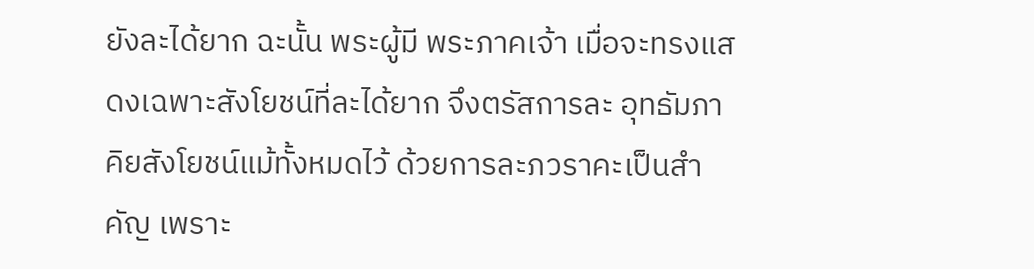ยังละได้ยาก ฉะนั้น พระผู้มี พระภาคเจ้า เมื่อจะทรงแสดงเฉพาะสังโยชน์ที่ละได้ยาก จึงตรัสการละ อุทธัมภาคิยสังโยชน์แม้ทั้งหมดไว้ ด้วยการละภวราคะเป็นสำคัญ เพราะ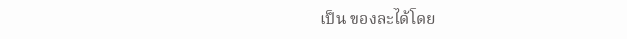เป็น ของละได้โดย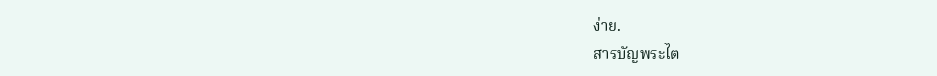ง่าย.
สารบัญพระไต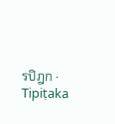รปิฎก · Tipiṭaka